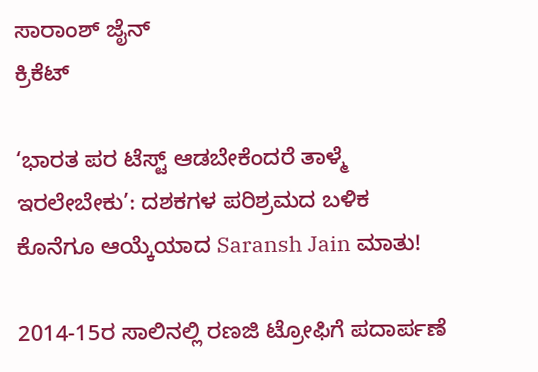ಸಾರಾಂಶ್ ಜೈನ್
ಕ್ರಿಕೆಟ್

‘ಭಾರತ ಪರ ಟೆಸ್ಟ್ ಆಡಬೇಕೆಂದರೆ ತಾಳ್ಮೆ ಇರಲೇಬೇಕು’: ದಶಕಗಳ ಪರಿಶ್ರಮದ ಬಳಿಕ ಕೊನೆಗೂ ಆಯ್ಕೆಯಾದ Saransh Jain ಮಾತು!

2014-15ರ ಸಾಲಿನಲ್ಲಿ ರಣಜಿ ಟ್ರೋಫಿಗೆ ಪದಾರ್ಪಣೆ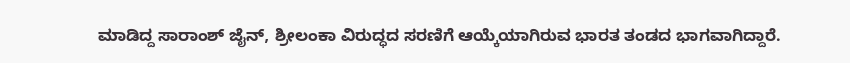ಮಾಡಿದ್ದ ಸಾರಾಂಶ್ ಜೈನ್, ಶ್ರೀಲಂಕಾ ವಿರುದ್ಧದ ಸರಣಿಗೆ ಆಯ್ಕೆಯಾಗಿರುವ ಭಾರತ ತಂಡದ ಭಾಗವಾಗಿದ್ದಾರೆ.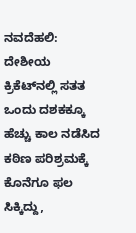ನವದೆಹಲಿ: ದೇಶೀಯ ಕ್ರಿಕೆಟ್‌ನಲ್ಲಿ ಸತತ ಒಂದು ದಶಕಕ್ಕೂ ಹೆಚ್ಚು ಕಾಲ ನಡೆಸಿದ ಕಠಿಣ ಪರಿಶ್ರಮಕ್ಕೆ ಕೊನೆಗೂ ಫಲ ಸಿಕ್ಕಿದ್ದು,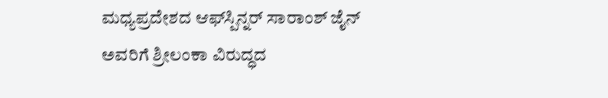ಮಧ್ಯಪ್ರದೇಶದ ಆಫ್‌ಸ್ಪಿನ್ನರ್ ಸಾರಾಂಶ್ ಜೈನ್ ಅವರಿಗೆ ಶ್ರೀಲಂಕಾ ವಿರುದ್ಧದ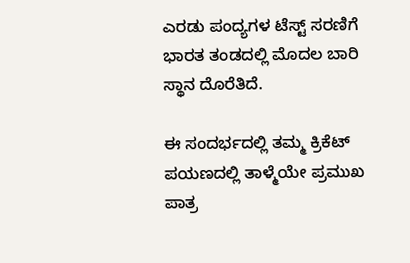ಎರಡು ಪಂದ್ಯಗಳ ಟೆಸ್ಟ್ ಸರಣಿಗೆ ಭಾರತ ತಂಡದಲ್ಲಿ ಮೊದಲ ಬಾರಿ ಸ್ಥಾನ ದೊರೆತಿದೆ.

ಈ ಸಂದರ್ಭದಲ್ಲಿ ತಮ್ಮ ಕ್ರಿಕೆಟ್ ಪಯಣದಲ್ಲಿ ತಾಳ್ಮೆಯೇ ಪ್ರಮುಖ ಪಾತ್ರ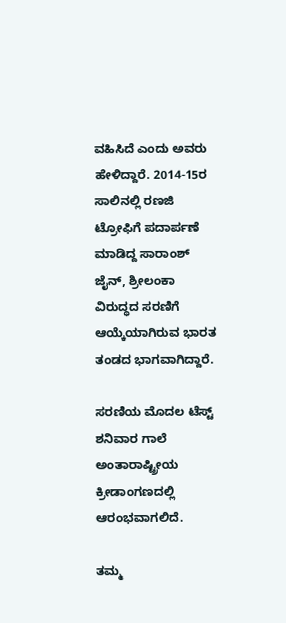ವಹಿಸಿದೆ ಎಂದು ಅವರು ಹೇಳಿದ್ದಾರೆ. 2014-15ರ ಸಾಲಿನಲ್ಲಿ ರಣಜಿ ಟ್ರೋಫಿಗೆ ಪದಾರ್ಪಣೆ ಮಾಡಿದ್ದ ಸಾರಾಂಶ್ ಜೈನ್, ಶ್ರೀಲಂಕಾ ವಿರುದ್ಧದ ಸರಣಿಗೆ ಆಯ್ಕೆಯಾಗಿರುವ ಭಾರತ ತಂಡದ ಭಾಗವಾಗಿದ್ದಾರೆ.

ಸರಣಿಯ ಮೊದಲ ಟೆಸ್ಟ್ ಶನಿವಾರ ಗಾಲೆ ಅಂತಾರಾಷ್ಟ್ರೀಯ ಕ್ರೀಡಾಂಗಣದಲ್ಲಿ ಆರಂಭವಾಗಲಿದೆ.

ತಮ್ಮ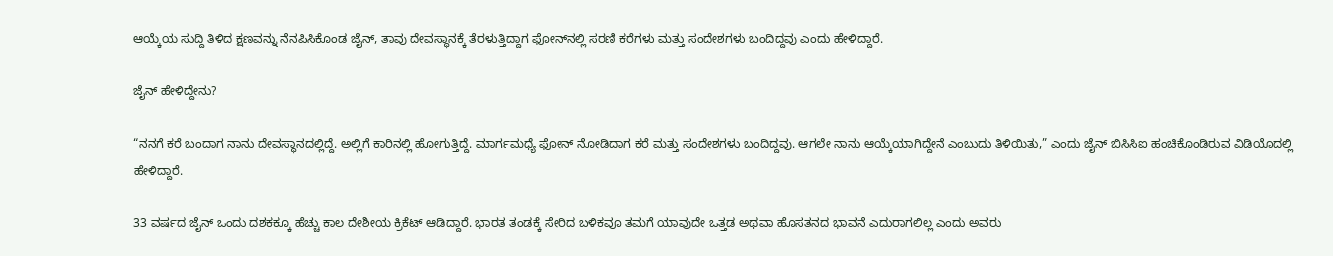ಆಯ್ಕೆಯ ಸುದ್ದಿ ತಿಳಿದ ಕ್ಷಣವನ್ನು ನೆನಪಿಸಿಕೊಂಡ ಜೈನ್, ತಾವು ದೇವಸ್ಥಾನಕ್ಕೆ ತೆರಳುತ್ತಿದ್ದಾಗ ಫೋನ್‌ನಲ್ಲಿ ಸರಣಿ ಕರೆಗಳು ಮತ್ತು ಸಂದೇಶಗಳು ಬಂದಿದ್ದವು ಎಂದು ಹೇಳಿದ್ದಾರೆ.

ಜೈನ್ ಹೇಳಿದ್ದೇನು?

“ನನಗೆ ಕರೆ ಬಂದಾಗ ನಾನು ದೇವಸ್ಥಾನದಲ್ಲಿದ್ದೆ. ಅಲ್ಲಿಗೆ ಕಾರಿನಲ್ಲಿ ಹೋಗುತ್ತಿದ್ದೆ. ಮಾರ್ಗಮಧ್ಯೆ ಫೋನ್ ನೋಡಿದಾಗ ಕರೆ ಮತ್ತು ಸಂದೇಶಗಳು ಬಂದಿದ್ದವು. ಆಗಲೇ ನಾನು ಆಯ್ಕೆಯಾಗಿದ್ದೇನೆ ಎಂಬುದು ತಿಳಿಯಿತು,” ಎಂದು ಜೈನ್ ಬಿಸಿಸಿಐ ಹಂಚಿಕೊಂಡಿರುವ ವಿಡಿಯೊದಲ್ಲಿ ಹೇಳಿದ್ದಾರೆ.

33 ವರ್ಷದ ಜೈನ್ ಒಂದು ದಶಕಕ್ಕೂ ಹೆಚ್ಚು ಕಾಲ ದೇಶೀಯ ಕ್ರಿಕೆಟ್ ಆಡಿದ್ದಾರೆ. ಭಾರತ ತಂಡಕ್ಕೆ ಸೇರಿದ ಬಳಿಕವೂ ತಮಗೆ ಯಾವುದೇ ಒತ್ತಡ ಅಥವಾ ಹೊಸತನದ ಭಾವನೆ ಎದುರಾಗಲಿಲ್ಲ ಎಂದು ಅವರು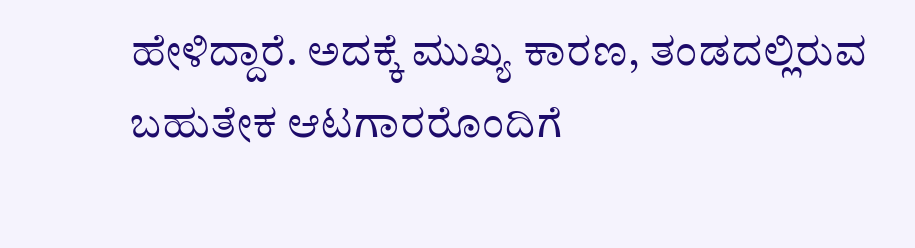ಹೇಳಿದ್ದಾರೆ. ಅದಕ್ಕೆ ಮುಖ್ಯ ಕಾರಣ, ತಂಡದಲ್ಲಿರುವ ಬಹುತೇಕ ಆಟಗಾರರೊಂದಿಗೆ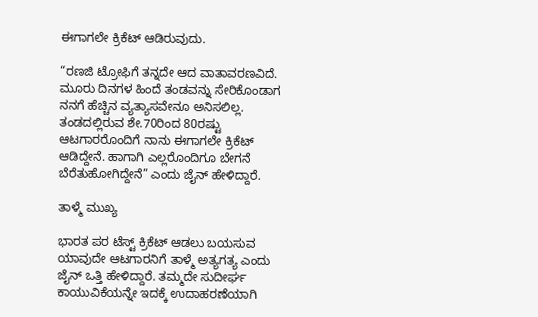ಈಗಾಗಲೇ ಕ್ರಿಕೆಟ್ ಆಡಿರುವುದು.

“ರಣಜಿ ಟ್ರೋಫಿಗೆ ತನ್ನದೇ ಆದ ವಾತಾವರಣವಿದೆ. ಮೂರು ದಿನಗಳ ಹಿಂದೆ ತಂಡವನ್ನು ಸೇರಿಕೊಂಡಾಗ ನನಗೆ ಹೆಚ್ಚಿನ ವ್ಯತ್ಯಾಸವೇನೂ ಅನಿಸಲಿಲ್ಲ. ತಂಡದಲ್ಲಿರುವ ಶೇ.70ರಿಂದ 80ರಷ್ಟು ಆಟಗಾರರೊಂದಿಗೆ ನಾನು ಈಗಾಗಲೇ ಕ್ರಿಕೆಟ್ ಆಡಿದ್ದೇನೆ. ಹಾಗಾಗಿ ಎಲ್ಲರೊಂದಿಗೂ ಬೇಗನೆ ಬೆರೆತುಹೋಗಿದ್ದೇನೆ” ಎಂದು ಜೈನ್ ಹೇಳಿದ್ದಾರೆ.

ತಾಳ್ಮೆ ಮುಖ್ಯ

ಭಾರತ ಪರ ಟೆಸ್ಟ್ ಕ್ರಿಕೆಟ್ ಆಡಲು ಬಯಸುವ ಯಾವುದೇ ಆಟಗಾರನಿಗೆ ತಾಳ್ಮೆ ಅತ್ಯಗತ್ಯ ಎಂದು ಜೈನ್ ಒತ್ತಿ ಹೇಳಿದ್ದಾರೆ. ತಮ್ಮದೇ ಸುದೀರ್ಘ ಕಾಯುವಿಕೆಯನ್ನೇ ಇದಕ್ಕೆ ಉದಾಹರಣೆಯಾಗಿ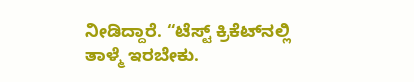ನೀಡಿದ್ದಾರೆ. “ಟೆಸ್ಟ್ ಕ್ರಿಕೆಟ್‌ನಲ್ಲಿ ತಾಳ್ಮೆ ಇರಬೇಕು.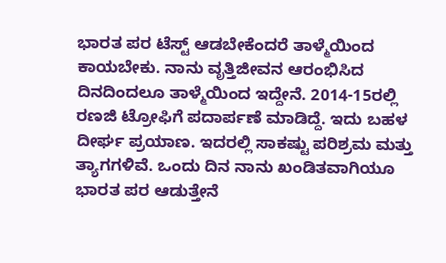ಭಾರತ ಪರ ಟೆಸ್ಟ್ ಆಡಬೇಕೆಂದರೆ ತಾಳ್ಮೆಯಿಂದ ಕಾಯಬೇಕು. ನಾನು ವೃತ್ತಿಜೀವನ ಆರಂಭಿಸಿದ ದಿನದಿಂದಲೂ ತಾಳ್ಮೆಯಿಂದ ಇದ್ದೇನೆ. 2014-15ರಲ್ಲಿ ರಣಜಿ ಟ್ರೋಫಿಗೆ ಪದಾರ್ಪಣೆ ಮಾಡಿದ್ದೆ. ಇದು ಬಹಳ ದೀರ್ಘ ಪ್ರಯಾಣ. ಇದರಲ್ಲಿ ಸಾಕಷ್ಟು ಪರಿಶ್ರಮ ಮತ್ತು ತ್ಯಾಗಗಳಿವೆ. ಒಂದು ದಿನ ನಾನು ಖಂಡಿತವಾಗಿಯೂ ಭಾರತ ಪರ ಆಡುತ್ತೇನೆ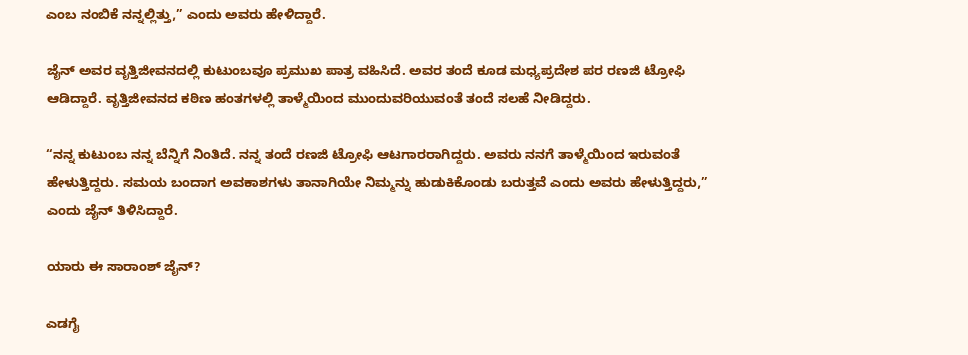ಎಂಬ ನಂಬಿಕೆ ನನ್ನಲ್ಲಿತ್ತು,” ಎಂದು ಅವರು ಹೇಳಿದ್ದಾರೆ.

ಜೈನ್ ಅವರ ವೃತ್ತಿಜೀವನದಲ್ಲಿ ಕುಟುಂಬವೂ ಪ್ರಮುಖ ಪಾತ್ರ ವಹಿಸಿದೆ. ಅವರ ತಂದೆ ಕೂಡ ಮಧ್ಯಪ್ರದೇಶ ಪರ ರಣಜಿ ಟ್ರೋಫಿ ಆಡಿದ್ದಾರೆ. ವೃತ್ತಿಜೀವನದ ಕಠಿಣ ಹಂತಗಳಲ್ಲಿ ತಾಳ್ಮೆಯಿಂದ ಮುಂದುವರಿಯುವಂತೆ ತಂದೆ ಸಲಹೆ ನೀಡಿದ್ದರು.

“ನನ್ನ ಕುಟುಂಬ ನನ್ನ ಬೆನ್ನಿಗೆ ನಿಂತಿದೆ. ನನ್ನ ತಂದೆ ರಣಜಿ ಟ್ರೋಫಿ ಆಟಗಾರರಾಗಿದ್ದರು. ಅವರು ನನಗೆ ತಾಳ್ಮೆಯಿಂದ ಇರುವಂತೆ ಹೇಳುತ್ತಿದ್ದರು. ಸಮಯ ಬಂದಾಗ ಅವಕಾಶಗಳು ತಾನಾಗಿಯೇ ನಿಮ್ಮನ್ನು ಹುಡುಕಿಕೊಂಡು ಬರುತ್ತವೆ ಎಂದು ಅವರು ಹೇಳುತ್ತಿದ್ದರು,” ಎಂದು ಜೈನ್ ತಿಳಿಸಿದ್ದಾರೆ.

ಯಾರು ಈ ಸಾರಾಂಶ್ ಜೈನ್?

ಎಡಗೈ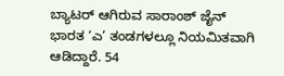ಬ್ಯಾಟರ್ ಆಗಿರುವ ಸಾರಾಂಶ್ ಜೈನ್ ಭಾರತ ‘ಎ’ ತಂಡಗಳಲ್ಲೂ ನಿಯಮಿತವಾಗಿ ಆಡಿದ್ದಾರೆ. 54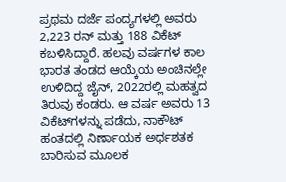ಪ್ರಥಮ ದರ್ಜೆ ಪಂದ್ಯಗಳಲ್ಲಿ ಅವರು 2,223 ರನ್ ಮತ್ತು 188 ವಿಕೆಟ್ ಕಬಳಿಸಿದ್ದಾರೆ. ಹಲವು ವರ್ಷಗಳ ಕಾಲ ಭಾರತ ತಂಡದ ಆಯ್ಕೆಯ ಅಂಚಿನಲ್ಲೇ ಉಳಿದಿದ್ದ ಜೈನ್, 2022ರಲ್ಲಿ ಮಹತ್ವದ ತಿರುವು ಕಂಡರು. ಆ ವರ್ಷ ಅವರು 13 ವಿಕೆಟ್‌ಗಳನ್ನು ಪಡೆದು, ನಾಕೌಟ್ ಹಂತದಲ್ಲಿ ನಿರ್ಣಾಯಕ ಅರ್ಧಶತಕ ಬಾರಿಸುವ ಮೂಲಕ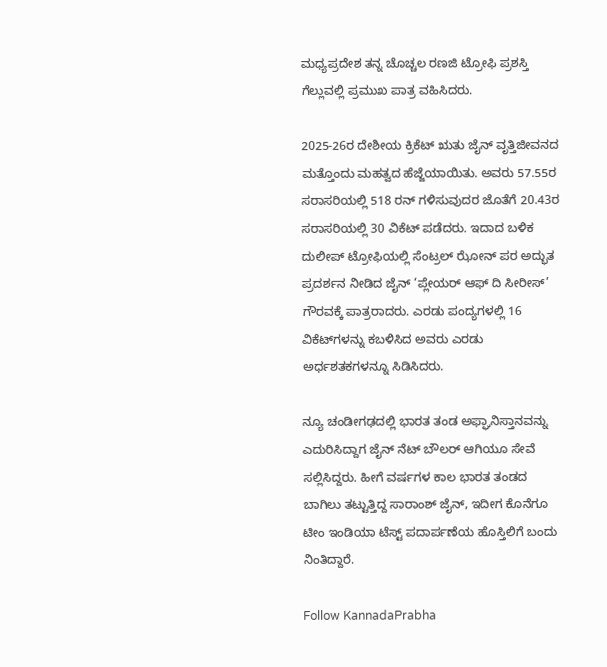ಮಧ್ಯಪ್ರದೇಶ ತನ್ನ ಚೊಚ್ಚಲ ರಣಜಿ ಟ್ರೋಫಿ ಪ್ರಶಸ್ತಿ ಗೆಲ್ಲುವಲ್ಲಿ ಪ್ರಮುಖ ಪಾತ್ರ ವಹಿಸಿದರು.

2025-26ರ ದೇಶೀಯ ಕ್ರಿಕೆಟ್ ಋತು ಜೈನ್ ವೃತ್ತಿಜೀವನದ ಮತ್ತೊಂದು ಮಹತ್ವದ ಹೆಜ್ಜೆಯಾಯಿತು. ಅವರು 57.55ರ ಸರಾಸರಿಯಲ್ಲಿ 518 ರನ್ ಗಳಿಸುವುದರ ಜೊತೆಗೆ 20.43ರ ಸರಾಸರಿಯಲ್ಲಿ 30 ವಿಕೆಟ್ ಪಡೆದರು. ಇದಾದ ಬಳಿಕ ದುಲೀಪ್ ಟ್ರೋಫಿಯಲ್ಲಿ ಸೆಂಟ್ರಲ್ ಝೋನ್ ಪರ ಅದ್ಭುತ ಪ್ರದರ್ಶನ ನೀಡಿದ ಜೈನ್ ‘ಪ್ಲೇಯರ್ ಆಫ್ ದಿ ಸೀರೀಸ್’ ಗೌರವಕ್ಕೆ ಪಾತ್ರರಾದರು. ಎರಡು ಪಂದ್ಯಗಳಲ್ಲಿ 16 ವಿಕೆಟ್‌ಗಳನ್ನು ಕಬಳಿಸಿದ ಅವರು ಎರಡು ಅರ್ಧಶತಕಗಳನ್ನೂ ಸಿಡಿಸಿದರು.

ನ್ಯೂ ಚಂಡೀಗಢದಲ್ಲಿ ಭಾರತ ತಂಡ ಅಫ್ಘಾನಿಸ್ತಾನವನ್ನು ಎದುರಿಸಿದ್ದಾಗ ಜೈನ್ ನೆಟ್ ಬೌಲರ್ ಆಗಿಯೂ ಸೇವೆ ಸಲ್ಲಿಸಿದ್ದರು. ಹೀಗೆ ವರ್ಷಗಳ ಕಾಲ ಭಾರತ ತಂಡದ ಬಾಗಿಲು ತಟ್ಟುತ್ತಿದ್ದ ಸಾರಾಂಶ್ ಜೈನ್, ಇದೀಗ ಕೊನೆಗೂ ಟೀಂ ಇಂಡಿಯಾ ಟೆಸ್ಟ್ ಪದಾರ್ಪಣೆಯ ಹೊಸ್ತಿಲಿಗೆ ಬಂದು ನಿಂತಿದ್ದಾರೆ.

Follow KannadaPrabha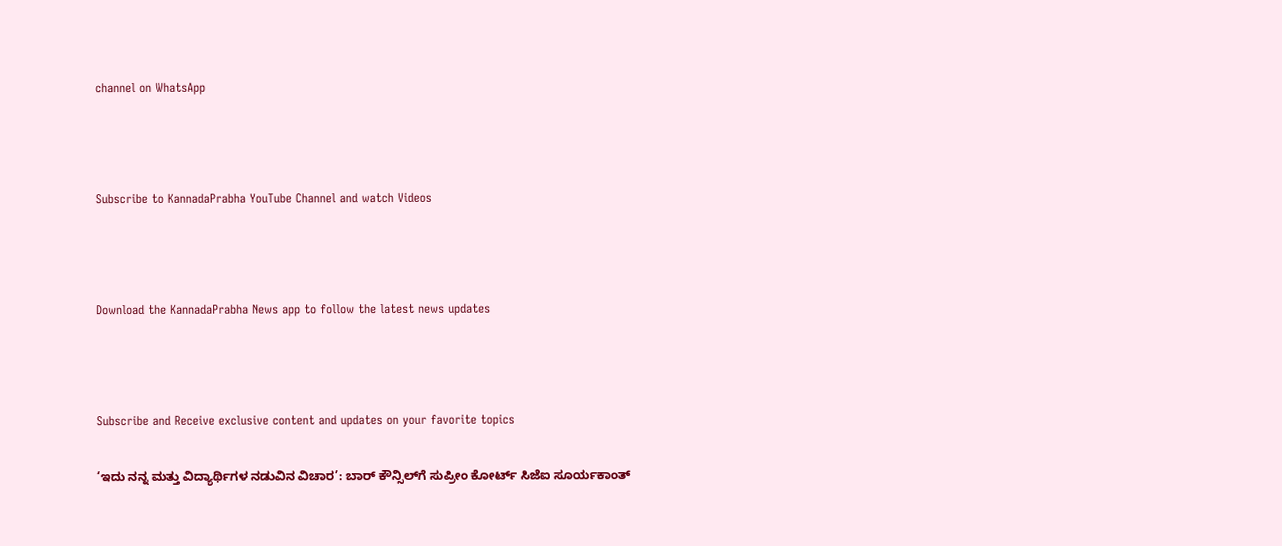channel on WhatsApp



Subscribe to KannadaPrabha YouTube Channel and watch Videos



Download the KannadaPrabha News app to follow the latest news updates



Subscribe and Receive exclusive content and updates on your favorite topics

‘ಇದು ನನ್ನ ಮತ್ತು ವಿದ್ಯಾರ್ಥಿಗಳ ನಡುವಿನ ವಿಚಾರ’: ಬಾರ್ ಕೌನ್ಸಿಲ್‌ಗೆ ಸುಪ್ರೀಂ ಕೋರ್ಟ್ ಸಿಜೆಐ ಸೂರ್ಯಕಾಂತ್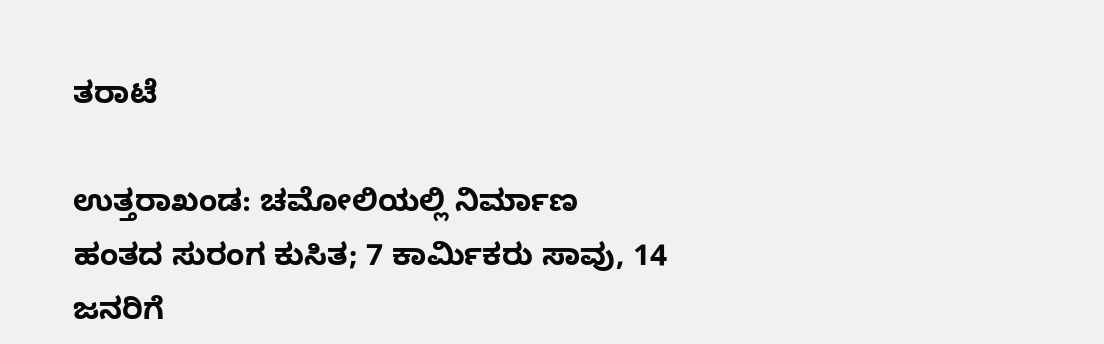ತರಾಟೆ

ಉತ್ತರಾಖಂಡ: ಚಮೋಲಿಯಲ್ಲಿ ನಿರ್ಮಾಣ ಹಂತದ ಸುರಂಗ ಕುಸಿತ; 7 ಕಾರ್ಮಿಕರು ಸಾವು, 14 ಜನರಿಗೆ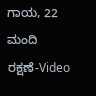ಗಾಯ, 22 ಮಂದಿ ರಕ್ಷಣೆ-Video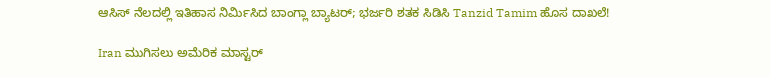ಆಸಿಸ್ ನೆಲದಲ್ಲಿ ಇತಿಹಾಸ ನಿರ್ಮಿಸಿದ ಬಾಂಗ್ಲಾ ಬ್ಯಾಟರ್; ಭರ್ಜರಿ ಶತಕ ಸಿಡಿಸಿ Tanzid Tamim ಹೊಸ ದಾಖಲೆ!

Iran ಮುಗಿಸಲು ಅಮೆರಿಕ ಮಾಸ್ಟರ್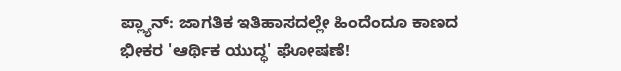ಪ್ಲ್ಯಾನ್: ಜಾಗತಿಕ ಇತಿಹಾಸದಲ್ಲೇ ಹಿಂದೆಂದೂ ಕಾಣದ ಭೀಕರ 'ಆರ್ಥಿಕ ಯುದ್ಧ' ಘೋಷಣೆ!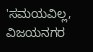'ಸಮಯವಿಲ್ಲ, ವಿಜಯನಗರ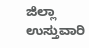ಜಿಲ್ಲಾ ಉಸ್ತುವಾರಿ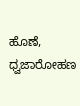ಹೊಣೆ, ಧ್ವಜಾರೋಹಣ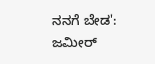ನನಗೆ ಬೇಡ': ಜಮೀರ್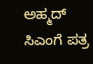ಅಹ್ಮದ್ ಸಿಎಂಗೆ ಪತ್ರ